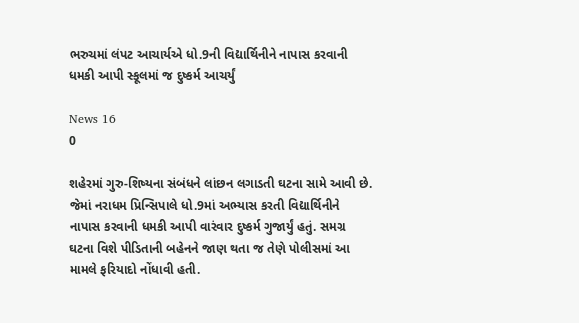ભરુચમાં લંપટ આચાર્યએ ધો.9ની વિદ્યાર્થિનીને નાપાસ કરવાની ધમકી આપી સ્કૂલમાં જ દુષ્કર્મ આચર્યું

News 16
0

શહેરમાં ગુરુ-શિષ્યના સંબંધને લાંછન લગાડતી ઘટના સામે આવી છે. જેમાં નરાધમ પ્રિન્સિપાલે ધો.9માં અભ્યાસ કરતી વિદ્યાર્થિનીને નાપાસ કરવાની ધમકી આપી વારંવાર દુષ્કર્મ ગુજાર્યું હતું. સમગ્ર ઘટના વિશે પીડિતાની બહેનને જાણ થતા જ તેણે પોલીસમાં આ મામલે ફરિયાદો નોંધાવી હતી.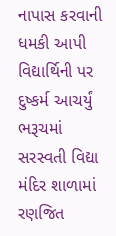નાપાસ કરવાની ધમકી આપી વિદ્યાર્થિની પર દુષ્કર્મ આચર્યું
ભરૂચમાં સરસ્વતી વિદ્યા મંદિર શાળામાં રણજિત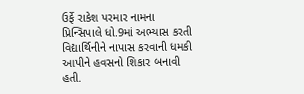ઉર્ફે રાકેશ પરમાર નામના પ્રિન્સિપાલે ધો.9માં અભ્યાસ કરતી વિદ્યાર્થિનીને નાપાસ કરવાની ધમકી આપીને હવસનો શિકાર બનાવી હતી.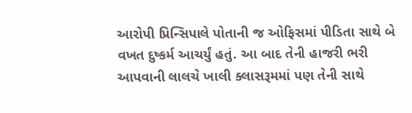આરોપી પ્રિન્સિપાલે પોતાની જ ઓફિસમાં પીડિતા સાથે બે વખત દુષ્કર્મ આચર્યું હતું. આ બાદ તેની હાજરી ભરી આપવાની લાલચે ખાલી ક્લાસરૂમમાં પણ તેની સાથે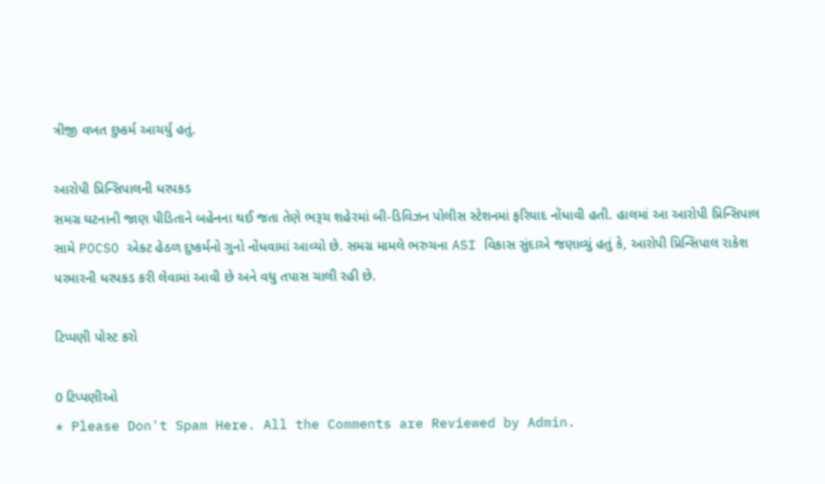ત્રીજી વખત દુષ્કર્મ આચર્યું હતું.

આરોપી પ્રિન્સિપાલની ધરપકડ
સમગ્ર ઘટનાની જાણ પીડિતાને બહેનના થઈ જતા તેણે ભરૂચ શહેરમાં બી-ડિવિઝન પોલીસ સ્ટેશનમાં ફરિયાદ નોંધાવી હતી. હાલમાં આ આરોપી પ્રિન્સિપાલ સામે POCSO એક્ટ હેઠળ દુષ્કર્મનો ગુનો નોંધવામાં આવ્યો છે. સમગ્ર મામલે ભરુચના ASI વિકાસ સુંદાએ જણાવ્યું હતું કે, આરોપી પ્રિન્સિપાલ રાકેશ પરમારની ધરપકડ કરી લેવામાં આવી છે અને વધુ તપાસ ચાલી રહી છે.

ટિપ્પણી પોસ્ટ કરો

0 ટિપ્પણીઓ
* Please Don't Spam Here. All the Comments are Reviewed by Admin.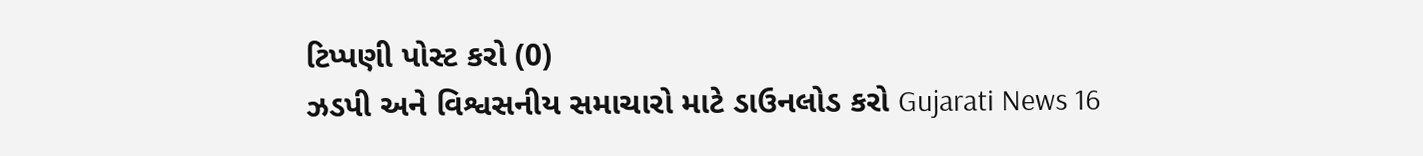ટિપ્પણી પોસ્ટ કરો (0)
ઝડપી અને વિશ્વસનીય સમાચારો માટે ડાઉનલોડ કરો Gujarati News 16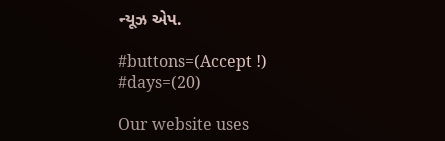ન્યૂઝ એપ.

#buttons=(Accept !) #days=(20)

Our website uses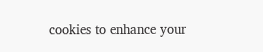cookies to enhance your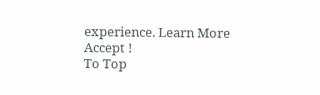experience. Learn More
Accept !
To Top